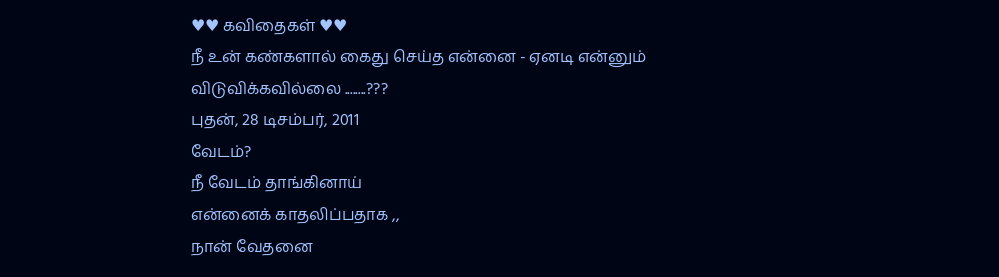♥♥ கவிதைகள் ♥♥
நீ உன் கண்களால் கைது செய்த என்னை - ஏனடி என்னும் விடுவிக்கவில்லை ........???
புதன், 28 டிசம்பர், 2011
வேடம்?
நீ வேடம் தாங்கினாய்
என்னைக் காதலிப்பதாக ,,
நான் வேதனை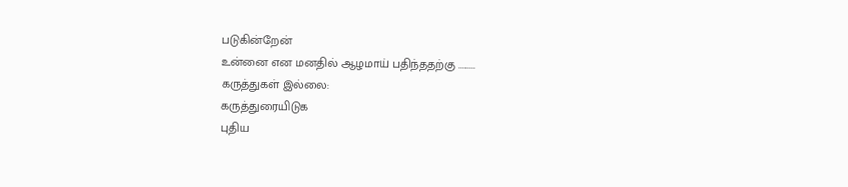படுகின்றேன்
உன்னை என மனதில் ஆழமாய் பதிந்ததற்கு .........
கருத்துகள் இல்லை:
கருத்துரையிடுக
புதிய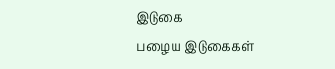இடுகை
பழைய இடுகைகள்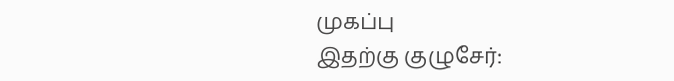முகப்பு
இதற்கு குழுசேர்: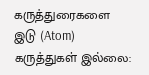கருத்துரைகளை இடு (Atom)
கருத்துகள் இல்லை: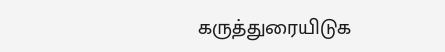கருத்துரையிடுக